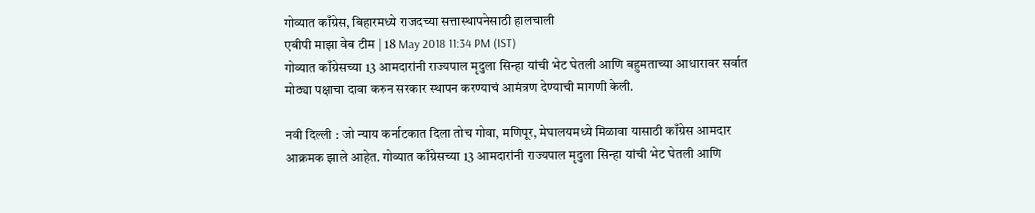गोव्यात काँग्रेस, बिहारमध्ये राजदच्या सत्तास्थापनेसाठी हालचाली
एबीपी माझा वेब टीम | 18 May 2018 11:34 PM (IST)
गोव्यात काँग्रेसच्या 13 आमदारांनी राज्यपाल मृदुला सिन्हा यांची भेट घेतली आणि बहुमताच्या आधारावर सर्वात मोठ्या पक्षाचा दावा करुन सरकार स्थापन करण्याचं आमंत्रण देण्याची मागणी केली.

नवी दिल्ली : जो न्याय कर्नाटकात दिला तोच गोवा, मणिपूर, मेघालयमध्ये मिळावा यासाठी काँग्रेस आमदार आक्रमक झाले आहेत. गोव्यात काँग्रेसच्या 13 आमदारांनी राज्यपाल मृदुला सिन्हा यांची भेट घेतली आणि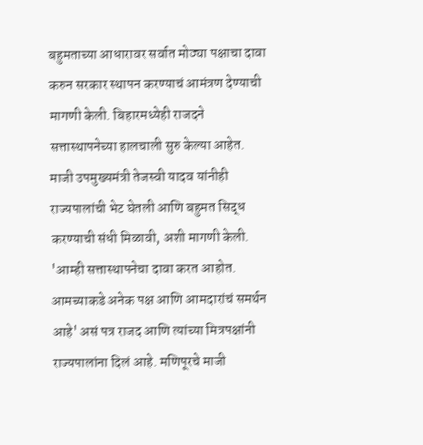बहुमताच्या आधारावर सर्वात मोठ्या पक्षाचा दावा करुन सरकार स्थापन करण्याचं आमंत्रण देण्याची मागणी केली. बिहारमध्येही राजदने सत्तास्थापनेच्या हालचाली सुरु केल्या आहेत. माजी उपमुख्यमंत्री तेजस्वी यादव यांनीही राज्यपालांची भेट घेतली आणि बहुमत सिद्ध करण्याची संधी मिळावी, अशी मागणी केली. 'आम्ही सत्तास्थापनेचा दावा करत आहोत. आमच्याकडे अनेक पक्ष आणि आमदारांचं समर्थन आहे' असं पत्र राजद आणि त्यांच्या मित्रपक्षांनी राज्यपालांना दिलं आहे. मणिपूरचे माजी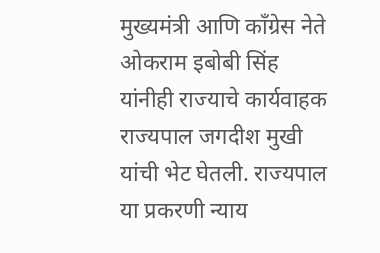मुख्यमंत्री आणि काँग्रेस नेते ओकराम इबोबी सिंह यांनीही राज्याचे कार्यवाहक राज्यपाल जगदीश मुखी यांची भेट घेतली. राज्यपाल या प्रकरणी न्याय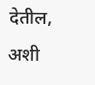देतील, अशी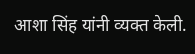आशा सिंह यांनी व्यक्त केली.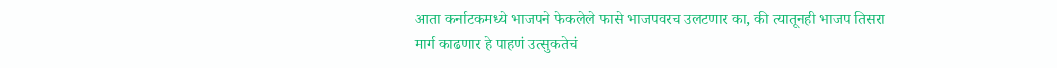आता कर्नाटकमध्ये भाजपने फेकलेले फासे भाजपवरच उलटणार का, की त्यातूनही भाजप तिसरा मार्ग काढणार हे पाहणं उत्सुकतेचं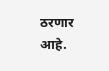ठरणार आहे.